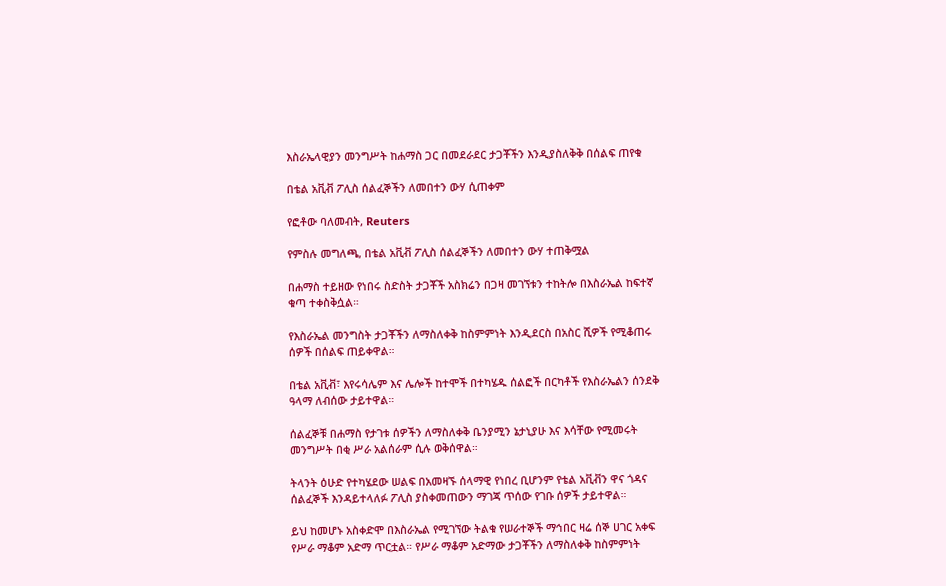እስራኤላዊያን መንግሥት ከሐማስ ጋር በመደራደር ታጋቾችን እንዲያስለቅቅ በሰልፍ ጠየቁ

በቴል አቪቭ ፖሊስ ሰልፈኞችን ለመበተን ውሃ ሲጠቀም

የፎቶው ባለመብት, Reuters

የምስሉ መግለጫ, በቴል አቪቭ ፖሊስ ሰልፈኞችን ለመበተን ውሃ ተጠቅሟል

በሐማስ ተይዘው የነበሩ ስድስት ታጋቾች አስክሬን በጋዛ መገኘቱን ተከትሎ በእስራኤል ከፍተኛ ቁጣ ተቀስቅሷል።

የእስራኤል መንግስት ታጋቾችን ለማስለቀቅ ከስምምነት እንዲደርስ በአስር ሺዎች የሚቆጠሩ ሰዎች በሰልፍ ጠይቀዋል።

በቴል አቪቭ፣ እየሩሳሌም እና ሌሎች ከተሞች በተካሄዱ ሰልፎች በርካቶች የእስራኤልን ሰንደቅ ዓላማ ለብሰው ታይተዋል።

ሰልፈኞቹ በሐማስ የታገቱ ሰዎችን ለማስለቀቅ ቤንያሚን ኔታኒያሁ እና እሳቸው የሚመሩት መንግሥት በቂ ሥራ አልሰራም ሲሉ ወቅሰዋል።

ትላንት ዕሁድ የተካሄደው ሠልፍ በአመዛኙ ሰላማዊ የነበረ ቢሆንም የቴል አቪቭን ዋና ጎዳና ሰልፈኞች እንዳይተላለፉ ፖሊስ ያስቀመጠውን ማገጃ ጥሰው የገቡ ሰዎች ታይተዋል።

ይህ ከመሆኑ አስቀድሞ በእስራኤል የሚገኘው ትልቁ የሠራተኞች ማኅበር ዛሬ ሰኞ ሀገር አቀፍ የሥራ ማቆም አድማ ጥርቷል። የሥራ ማቆም አድማው ታጋቾችን ለማስለቀቅ ከስምምነት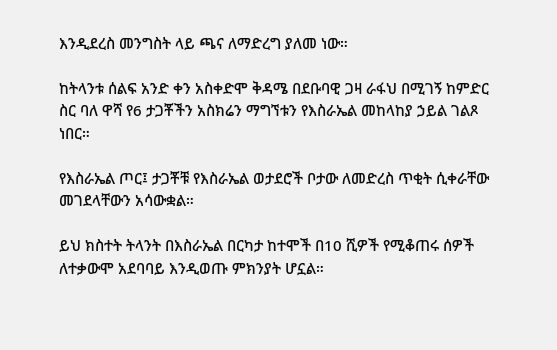እንዲደረስ መንግስት ላይ ጫና ለማድረግ ያለመ ነው።

ከትላንቱ ሰልፍ አንድ ቀን አስቀድሞ ቅዳሜ በደቡባዊ ጋዛ ራፋህ በሚገኝ ከምድር ስር ባለ ዋሻ የ6 ታጋቾችን አስክሬን ማግኘቱን የእስራኤል መከላከያ ኃይል ገልጾ ነበር።

የእስራኤል ጦር፤ ታጋቾቹ የእስራኤል ወታደሮች ቦታው ለመድረስ ጥቂት ሲቀራቸው መገደላቸውን አሳውቋል።

ይህ ክስተት ትላንት በእስራኤል በርካታ ከተሞች በ10 ሺዎች የሚቆጠሩ ሰዎች ለተቃውሞ አደባባይ እንዲወጡ ምክንያት ሆኗል።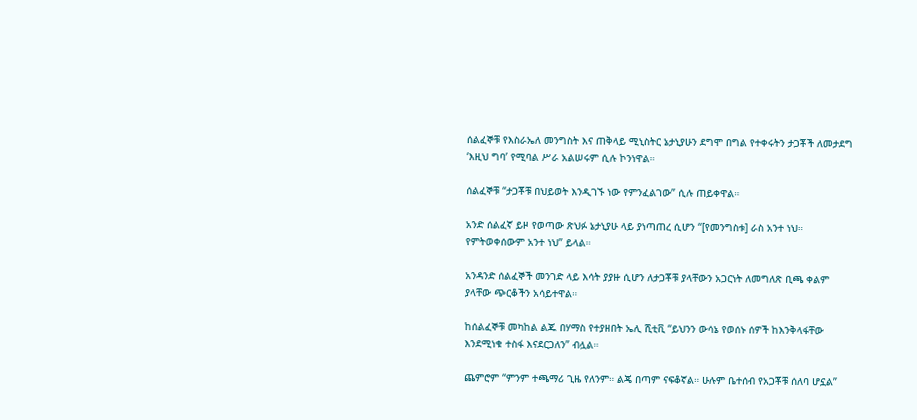ሰልፈኞቹ የእስራኤለ መንግስት እና ጠቅላይ ሚኒስትር ኔታኒያሁን ደግሞ በግል የተቀሩትን ታጋቾች ለመታደግ ‘እዚህ ግባ’ የሚባል ሥራ አልሠሩም ሲሉ ኮንነዋል።

ሰልፈኞቹ “ታጋቾቹ በህይወት እንዲገኙ ነው የምንፈልገው” ሲሉ ጠይቀዋል።

አንድ ሰልፈኛ ይዞ የወጣው ጽህፉ ኔታኒያሁ ላይ ያነጣጠረ ሲሆን “[የመንግስቱ] ራስ አንተ ነህ። የምትወቀሰውም አንተ ነህ” ይላል።

አንዳንድ ሰልፈኞች መንገድ ላይ እሳት ያያዙ ሲሆን ለታጋቾቹ ያላቸውን አጋርነት ለመግለጽ ቢጫ ቀልም ያላቸው ጭርቆችን አሳይተዋል።

ከሰልፈኞቹ መካከል ልጁ በሃማስ የተያዘበት ኤሊ ሺቲቪ “ይህንን ውሳኔ የወሰኑ ሰዎች ከእንቅላፋቸው እንደሚነቁ ተስፋ እናደርጋለን” ብሏል።

ጨምሮም “ምንም ተጫማሪ ጊዜ የለንም። ልጄ በጣም ናፍቆኛል። ሁሉም ቤተሰብ የአጋቾቹ ሰለባ ሆኗል”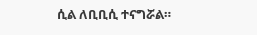ሲል ለቢቢሲ ተናግሯል።